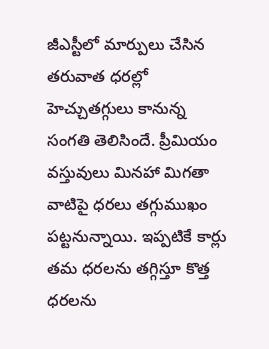జీఎస్టీలో మార్పులు చేసిన తరువాత ధరల్లో హెచ్చుతగ్గులు కానున్న సంగతి తెలిసిందే. ప్రీమియం వస్తువులు మినహా మిగతా వాటిపై ధరలు తగ్గుముఖం పట్టనున్నాయి. ఇప్పటికే కార్లు తమ ధరలను తగ్గిస్తూ కొత్త ధరలను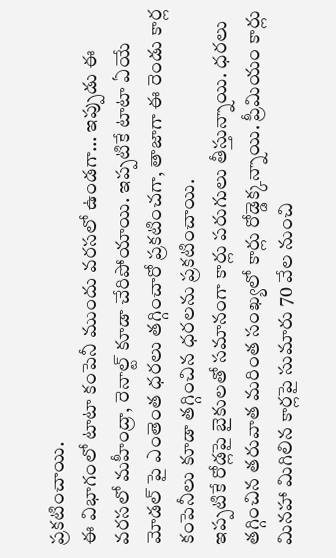ప్రకటించాయి.
ఈ విభాగంలో టాటా కంపెనీ ముందు వరసలో ఉండగా… ఇప్పుడు ఈ వరసలో మహీంద్రా, రెనాల్ట్ కూడా చేరిపోయాయి. ఇప్పటికే టాటా ఏయే మోడల్ పై ఎంతెంత ధరలు తగ్గించారో ప్రకటించగా, తాజాగా ఈ రెండు కార్ల కంపెనీలు కూడా తగ్గించిన ధరలను ప్రకటించాయి.
ఇప్పటికే రోడ్లపై బైకులతో సమానంగా కార్లు పరుగులు తీస్తున్నాయి. ధరలు తగ్గించిన తరువాత మరింత సంఖ్యలో కార్లు రోడ్డెక్కన్నాయి. ప్రీమియం కార్లు మినహా మిగిలిన కార్లపై సుమారు 70 వేల నుంచి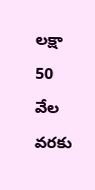లక్షా 50 వేల వరకు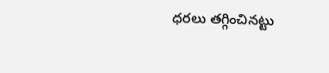ధరలు తగ్గించినట్టు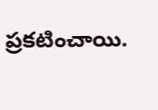ప్రకటించాయి.